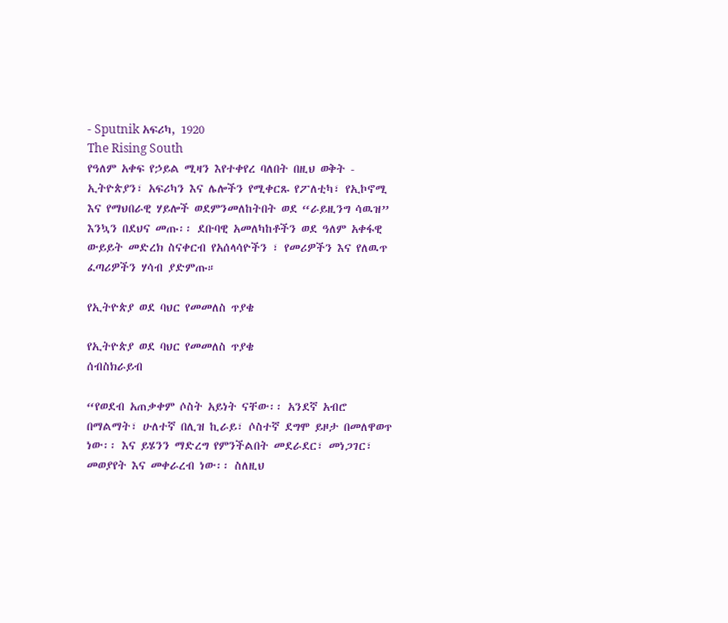- Sputnik አፍሪካ, 1920
The Rising South
የዓለም አቀፍ የኃይል ሚዛን እየተቀየረ ባለበት በዚህ ወቅት - ኢትዮጵያን፣ አፍሪካን እና ሌሎችን የሚቀርጹ የፖለቲካ፣ የኢኮኖሚ እና የማህበራዊ ሃይሎች ወደምንመለከትበት ወደ “ራይዚንግ ሳዉዝ” እንኳን በደህና መጡ፡፡ ደቡባዊ አመለካከቶችን ወደ ዓለም አቀፋዊ ውይይት መድረክ ስናቀርብ የአሰላሳዮችን ፣ የመሪዎችን እና የለዉጥ ፈጣሪዎችን ሃሳብ ያድምጡ።

የኢትዮጵያ ወደ ባህር የመመለስ ጥያቄ

የኢትዮጵያ ወደ ባህር የመመለስ ጥያቄ
ሰብስክራይብ

“የወደብ አጠቃቀም ሶስት አይነት ናቸው፡፡ አንደኛ አብሮ በማልማት፣ ሁለተኛ በሊዝ ኪራይ፣ ሶስተኛ ደግሞ ይዞታ በመለዋወጥ ነው፡፡ እና ይሄንን ማድረግ የምንችልበት መደራደር፣ መነጋገር፣ መወያየት እና መቀራረብ ነው፡፡ ስለዚህ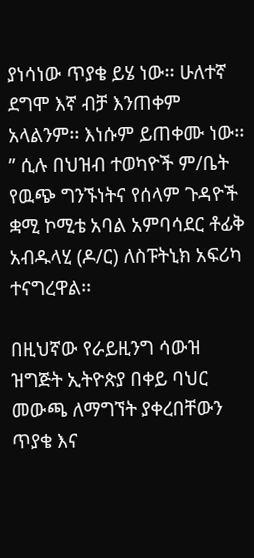ያነሳነው ጥያቄ ይሄ ነው፡፡ ሁለተኛ ደግሞ እኛ ብቻ እንጠቀም አላልንም፡፡ እነሱም ይጠቀሙ ነው፡፡” ሲሉ በህዝብ ተወካዮች ም/ቤት የዉጭ ግንኙነትና የሰላም ጉዳዮች ቋሚ ኮሚቴ አባል አምባሳደር ቶፊቅ አብዱላሂ (ዶ/ር) ለስፑትኒክ አፍሪካ ተናግረዋል፡፡

በዚህኛው የራይዚንግ ሳውዝ ዝግጅት ኢትዮጵያ በቀይ ባህር መውጫ ለማግኘት ያቀረበቸውን ጥያቄ እና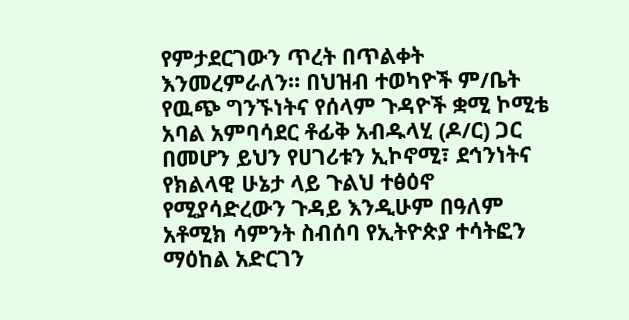የምታደርገውን ጥረት በጥልቀት እንመረምራለን። በህዝብ ተወካዮች ም/ቤት የዉጭ ግንኙነትና የሰላም ጉዳዮች ቋሚ ኮሚቴ አባል አምባሳደር ቶፊቅ አብዱላሂ (ዶ/ር) ጋር በመሆን ይህን የሀገሪቱን ኢኮኖሚ፣ ደኅንነትና የክልላዊ ሁኔታ ላይ ጉልህ ተፅዕኖ የሚያሳድረውን ጉዳይ እንዲሁም በዓለም አቶሚክ ሳምንት ስብሰባ የኢትዮጵያ ተሳትፎን ማዕከል አድርገን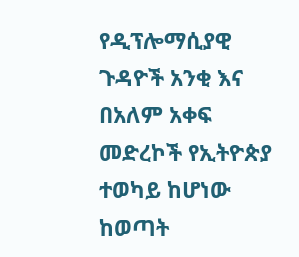የዲፕሎማሲያዊ ጉዳዮች አንቂ እና በአለም አቀፍ መድረኮች የኢትዮጵያ ተወካይ ከሆነው ከወጣት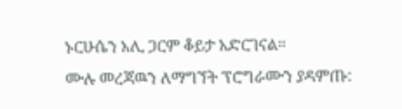ኑርሁሴን አሊ ጋርም ቆይታ አድርገናል።
ሙሉ መረጃዉን ለማግኘት ፕሮግራሙን ያዳምጡ: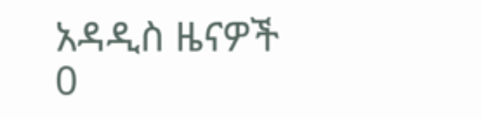አዳዲስ ዜናዎች
0